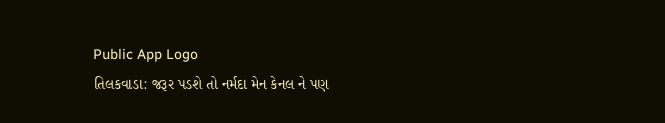Public App Logo
તિલકવાડા: જરૂર પડશે તો નર્મદા મેન કેનલ ને પણ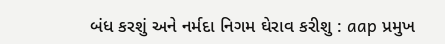બંધ કરશું અને નર્મદા નિગમ ઘેરાવ કરીશુ : aap પ્રમુખ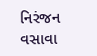નિરંજન વસાવા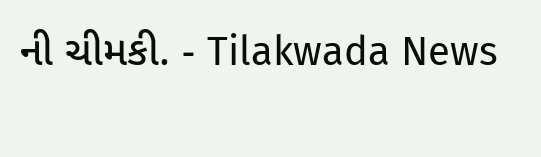ની ચીમકી. - Tilakwada News